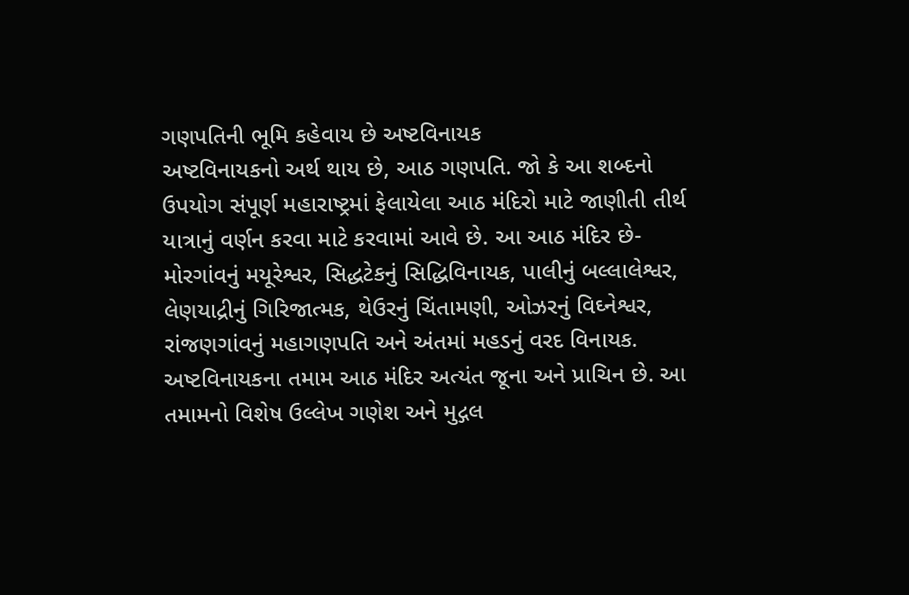ગણપતિની ભૂમિ કહેવાય છે અષ્ટવિનાયક
અષ્ટવિનાયકનો અર્થ થાય છે, આઠ ગણપતિ. જો કે આ શબ્દનો ઉપયોગ સંપૂર્ણ મહારાષ્ટ્રમાં ફેલાયેલા આઠ મંદિરો માટે જાણીતી તીર્થ યાત્રાનું વર્ણન કરવા માટે કરવામાં આવે છે. આ આઠ મંદિર છે- મોરગાંવનું મયૂરેશ્વર, સિદ્ધટેકનું સિદ્ધિવિનાયક, પાલીનું બલ્લાલેશ્વર, લેણયાદ્રીનું ગિરિજાત્મક, થેઉરનું ચિંતામણી, ઓઝરનું વિઘ્નેશ્વર, રાંજણગાંવનું મહાગણપતિ અને અંતમાં મહડનું વરદ વિનાયક.
અષ્ટવિનાયકના તમામ આઠ મંદિર અત્યંત જૂના અને પ્રાચિન છે. આ તમામનો વિશેષ ઉલ્લેખ ગણેશ અને મુદ્ગલ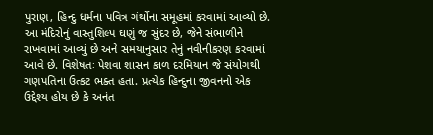પુરાણ, હિન્દુ ધર્મના પવિત્ર ગંર્થોના સમૂહમાં કરવામાં આવ્યો છે. આ મંદિરોનું વાસ્તુશિલ્પ ઘણું જ સુંદર છે, જેને સંભાળીને રાખવામાં આવ્યું છે અને સમયાનુસાર તેનું નવીનીકરણ કરવામાં આવે છે. વિશેષતઃ પેશવા શાસન કાળ દરમિયાન જે સંયોગથી ગણપતિના ઉત્કટ ભક્ત હતા. પ્રત્યેક હિન્દુના જીવનનો એક ઉદ્દેશ્ય હોય છે કે અનંત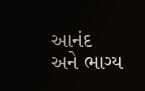આનંદ અને ભાગ્ય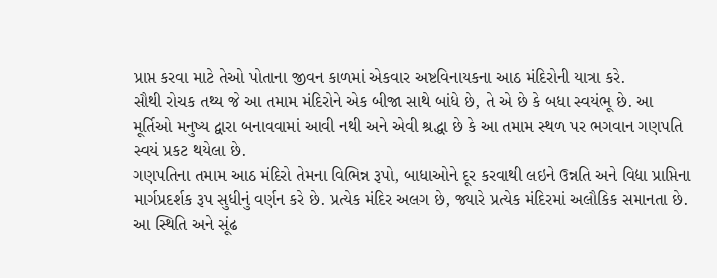પ્રાપ્ત કરવા માટે તેઓ પોતાના જીવન કાળમાં એકવાર અષ્ટવિનાયકના આઠ મંદિરોની યાત્રા કરે.
સૌથી રોચક તથ્ય જે આ તમામ મંદિરોને એક બીજા સાથે બાંધે છે, તે એ છે કે બધા સ્વયંભૂ છે. આ મૂર્તિઓ મનુષ્ય દ્વારા બનાવવામાં આવી નથી અને એવી શ્રદ્ધા છે કે આ તમામ સ્થળ પર ભગવાન ગણપતિ સ્વયં પ્રકટ થયેલા છે.
ગણપતિના તમામ આઠ મંદિરો તેમના વિભિન્ન રૂપો, બાધાઓને દૂર કરવાથી લઇને ઉન્નતિ અને વિદ્યા પ્રાપ્તિના માર્ગપ્રદર્શક રૂપ સુધીનું વર્ણન કરે છે. પ્રત્યેક મંદિર અલગ છે, જ્યારે પ્રત્યેક મંદિરમાં અલૌકિક સમાનતા છે. આ સ્થિતિ અને સૂંઢ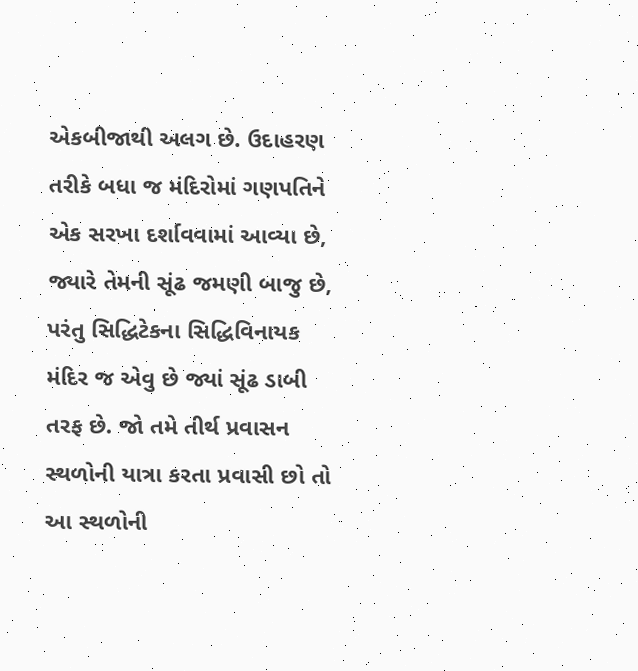એકબીજાથી અલગ છે. ઉદાહરણ તરીકે બધા જ મંદિરોમાં ગણપતિને એક સરખા દર્શાવવામાં આવ્યા છે, જ્યારે તેમની સૂંઢ જમણી બાજુ છે, પરંતુ સિદ્ધિટેકના સિદ્ધિવિનાયક મંદિર જ એવુ છે જ્યાં સૂંઢ ડાબી તરફ છે. જો તમે તીર્થ પ્રવાસન સ્થળોની યાત્રા કરતા પ્રવાસી છો તો આ સ્થળોની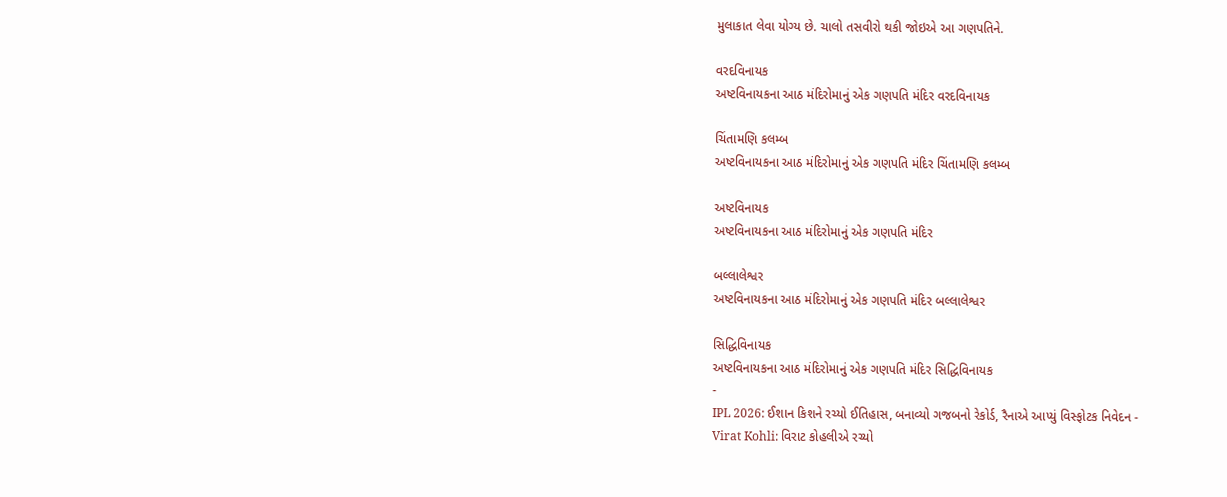મુલાકાત લેવા યોગ્ય છે. ચાલો તસવીરો થકી જોઇએ આ ગણપતિને.

વરદવિનાયક
અષ્ટવિનાયકના આઠ મંદિરોમાનું એક ગણપતિ મંદિર વરદવિનાયક

ચિંતામણિ કલમ્બ
અષ્ટવિનાયકના આઠ મંદિરોમાનું એક ગણપતિ મંદિર ચિંતામણિ કલમ્બ

અષ્ટવિનાયક
અષ્ટવિનાયકના આઠ મંદિરોમાનું એક ગણપતિ મંદિર

બલ્લાલેશ્વર
અષ્ટવિનાયકના આઠ મંદિરોમાનું એક ગણપતિ મંદિર બલ્લાલેશ્વર

સિદ્ધિવિનાયક
અષ્ટવિનાયકના આઠ મંદિરોમાનું એક ગણપતિ મંદિર સિદ્ધિવિનાયક
-
IPL 2026: ઈશાન કિશને રચ્યો ઈતિહાસ, બનાવ્યો ગજબનો રેકોર્ડ, રૈનાએ આપ્યું વિસ્ફોટક નિવેદન -
Virat Kohli: વિરાટ કોહલીએ રચ્યો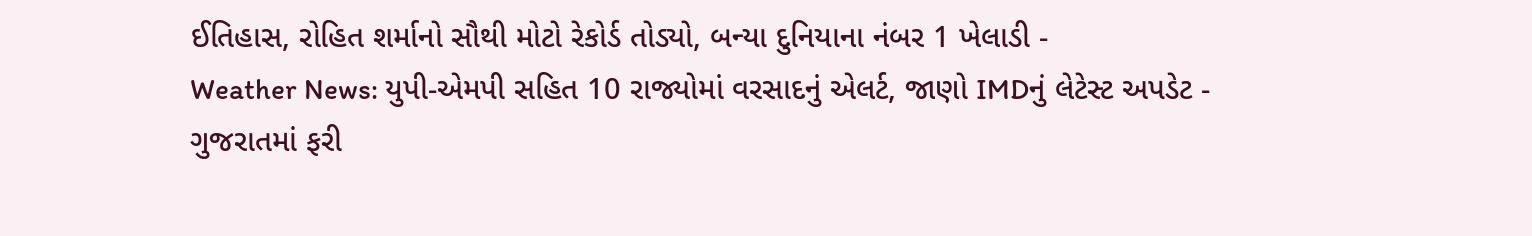ઈતિહાસ, રોહિત શર્માનો સૌથી મોટો રેકોર્ડ તોડ્યો, બન્યા દુનિયાના નંબર 1 ખેલાડી -
Weather News: યુપી-એમપી સહિત 10 રાજ્યોમાં વરસાદનું એલર્ટ, જાણો IMDનું લેટેસ્ટ અપડેટ -
ગુજરાતમાં ફરી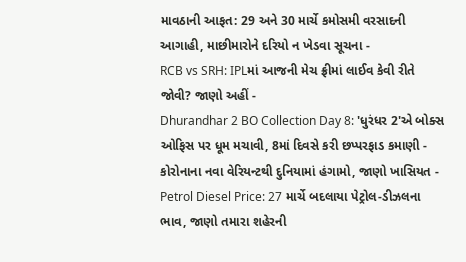માવઠાની આફત: 29 અને 30 માર્ચે કમોસમી વરસાદની આગાહી, માછીમારોને દરિયો ન ખેડવા સૂચના -
RCB vs SRH: IPLમાં આજની મેચ ફ્રીમાં લાઈવ કેવી રીતે જોવી? જાણો અહીં -
Dhurandhar 2 BO Collection Day 8: 'ધુરંધર 2'એ બોક્સ ઓફિસ પર ધૂમ મચાવી, 8માં દિવસે કરી છપ્પરફાડ કમાણી -
કોરોનાના નવા વેરિયન્ટથી દુનિયામાં હંગામો, જાણો ખાસિયત -
Petrol Diesel Price: 27 માર્ચે બદલાયા પેટ્રોલ-ડીઝલના ભાવ, જાણો તમારા શહેરની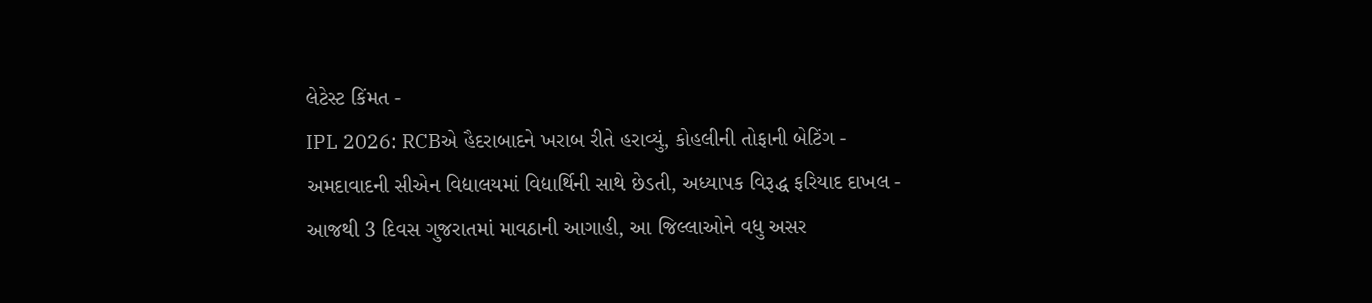લેટેસ્ટ કિંમત -
IPL 2026: RCBએ હૈદરાબાદને ખરાબ રીતે હરાવ્યું, કોહલીની તોફાની બેટિંગ -
અમદાવાદની સીએન વિદ્યાલયમાં વિદ્યાર્થિની સાથે છેડતી, અધ્યાપક વિરૂદ્ધ ફરિયાદ દાખલ -
આજથી 3 દિવસ ગુજરાતમાં માવઠાની આગાહી, આ જિલ્લાઓને વધુ અસર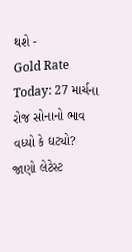થશે -
Gold Rate Today: 27 માર્ચના રોજ સોનાનો ભાવ વધ્યો કે ઘટ્યો? જાણો લેટેસ્ટ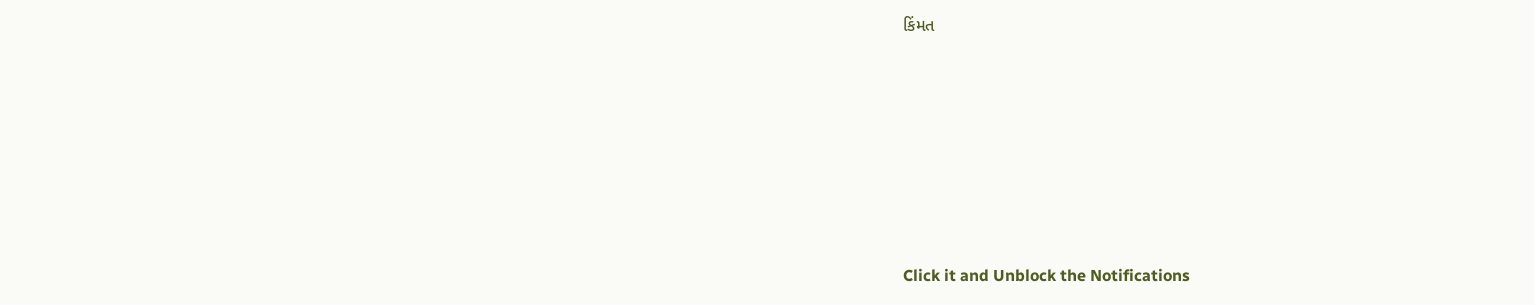કિંમત










Click it and Unblock the Notifications